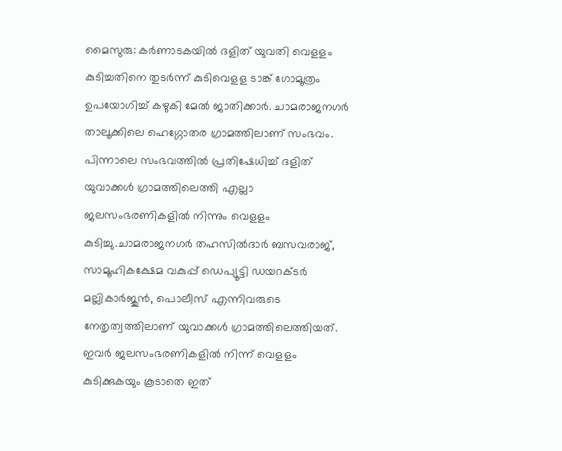മൈസുരു: കർണാടകയിൽ ദളിത് യുവതി വെളളം കുടിച്ചതിനെ തുടർന്ന് കുടിവെളള ടാങ്ക് ഗോമൂത്രം ഉപയോഗിച്ച് കഴുകി മേൽ ജാതിക്കാർ. ചാമരാജനഗർ താലൂക്കിലെ ഹെഗ്ഗോതര ഗ്രാമത്തിലാണ് സംഭവം. പിന്നാലെ സംഭവത്തിൽ പ്രതിഷേധിച്ച് ദളിത് യുവാക്കൾ ഗ്രാമത്തിലെത്തി എല്ലാ ജലസംഭരണികളിൽ നിന്നും വെളളം കുടിച്ചു.ചാമരാജനഗർ തഹസിൽദാർ ബസവരാജ്, സാമൂഹികക്ഷേമ വകുപ്പ് ഡെപ്യൂട്ടി ഡയറക്ടർ മല്ലികാർജുൻ, പൊലീസ് എന്നിവരുടെ നേതൃത്വത്തിലാണ് യുവാക്കൾ ഗ്രാമത്തിലെത്തിയത്. ഇവർ ജലസംഭരണികളിൽ നിന്ന് വെളളം കുടിക്കുകയും കൂടാതെ ഇത്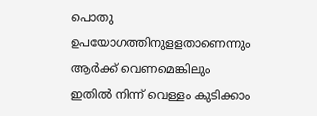പൊതു ഉപയോഗത്തിനുളളതാണെന്നും ആർക്ക് വെണമെങ്കിലും ഇതിൽ നിന്ന് വെള്ളം കുടിക്കാം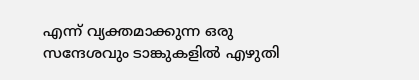എന്ന് വ്യക്തമാക്കുന്ന ഒരു സന്ദേശവും ടാങ്കുകളിൽ എഴുതി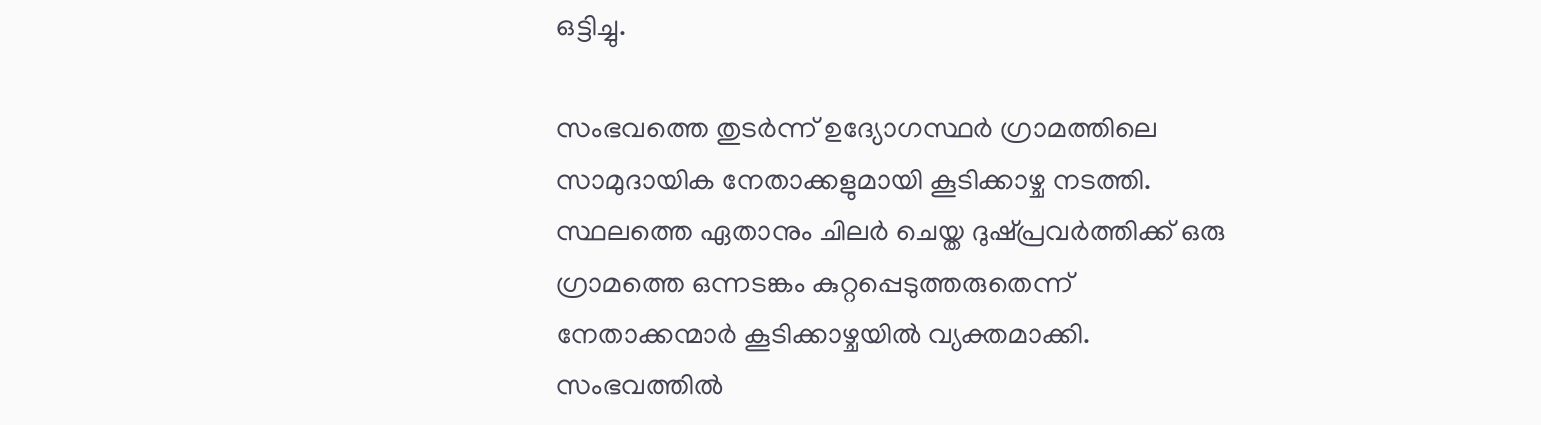ഒട്ടിച്ചു.

സംഭവത്തെ തുടർന്ന് ഉദ്യോഗസ്ഥർ ഗ്രാമത്തിലെ സാമുദായിക നേതാക്കളുമായി കൂടിക്കാഴ്ച നടത്തി. സ്ഥലത്തെ ഏതാനും ചിലർ ചെയ്ത ദുഷ്പ്രവർത്തിക്ക് ഒരു ഗ്രാമത്തെ ഒന്നടങ്കം കുറ്റപ്പെടുത്തരുതെന്ന് നേതാക്കന്മാർ കൂടിക്കാഴ്ചയിൽ വ്യക്തമാക്കി. സംഭവത്തിൽ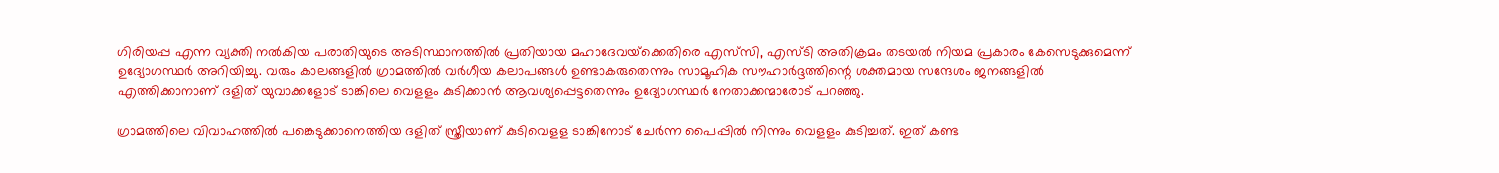ഗിരിയപ്പ എന്ന വ്യക്തി നൽകിയ പരാതിയുടെ അടിസ്ഥാനത്തിൽ പ്രതിയായ മഹാദേവയ്‌ക്കെതിരെ എസ്‌സി, എസ്ടി അതിക്രമം തടയൽ നിയമ പ്രകാരം കേസെടുക്കുമെന്ന് ഉദ്യോഗസ്ഥർ അറിയിച്ചു. വരും കാലങ്ങളിൽ ഗ്രാമത്തിൽ വർഗീയ കലാപങ്ങൾ ഉണ്ടാകരുതെന്നും സാമൂഹിക സൗഹാർദ്ദത്തിന്റെ ശക്തമായ സന്ദേശം ജനങ്ങളിൽ എത്തിക്കാനാണ് ദളിത് യുവാക്കളോട് ടാങ്കിലെ വെളളം കുടിക്കാൻ ആവശ്യപ്പെട്ടതെന്നും ഉദ്യോഗസ്ഥർ നേതാക്കന്മാരോട് പറഞ്ഞു.

ഗ്രാമത്തിലെ വിവാഹത്തിൽ പങ്കെടുക്കാനെത്തിയ ദളിത് സ്ത്രീയാണ് കുടിവെളള ടാങ്കിനോട് ചേർന്ന പൈപ്പിൽ നിന്നും വെളളം കുടിച്ചത്. ഇത് കണ്ട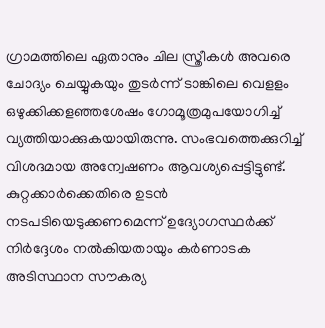ഗ്രാമത്തിലെ ഏതാനും ചില സ്ത്രീകൾ അവരെ ചോദ്യം ചെയ്യുകയും തുടർന്ന് ടാങ്കിലെ വെളളം ഒഴുക്കിക്കളഞ്ഞശേഷം ഗോമൂത്രമുപയോഗിച്ച് വ്യത്തിയാക്കുകയായിരുന്നു. സംഭവത്തെക്കുറിച്ച് വിശദമായ അന്വേഷണം ആവശ്യപ്പെട്ടിട്ടുണ്ട്. കുറ്റക്കാർക്കെതിരെ ഉടൻ നടപടിയെടുക്കണമെന്ന് ഉദ്യോഗസ്ഥർക്ക് നിർദ്ദേശം നൽകിയതായും കർണാടക അടിസ്ഥാന സൗകര്യ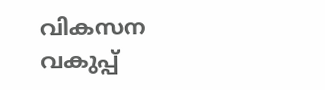വികസന വകുപ്പ്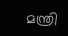മന്ത്രി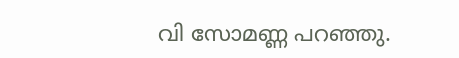വി സോമണ്ണ പറഞ്ഞു.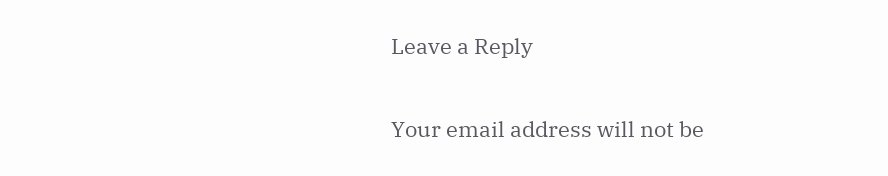Leave a Reply

Your email address will not be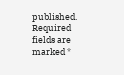published. Required fields are marked *